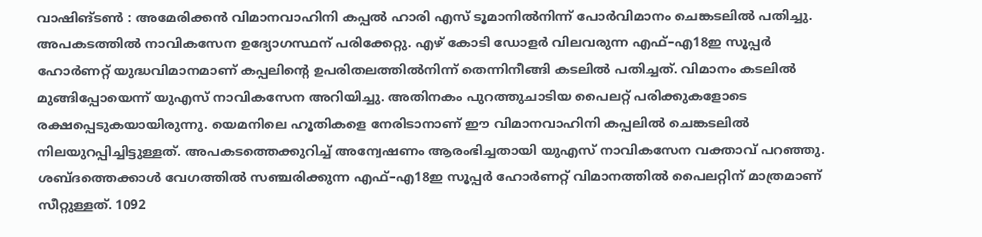വാഷിങ്ടൺ : അമേരിക്കൻ വിമാനവാഹിനി കപ്പൽ ഹാരി എസ് ടൂമാനിൽനിന്ന് പോർവിമാനം ചെങ്കടലിൽ പതിച്ചു. അപകടത്തിൽ നാവികസേന ഉദ്യോഗസ്ഥന് പരിക്കേറ്റു. എഴ് കോടി ഡോളർ വിലവരുന്ന എഫ്–എ18ഇ സൂപ്പർ ഹോർണറ്റ് യുദ്ധവിമാനമാണ് കപ്പലിന്റെ ഉപരിതലത്തിൽനിന്ന് തെന്നിനീങ്ങി കടലിൽ പതിച്ചത്. വിമാനം കടലിൽ മുങ്ങിപ്പോയെന്ന് യുഎസ് നാവികസേന അറിയിച്ചു. അതിനകം പുറത്തുചാടിയ പൈലറ്റ് പരിക്കുകളോടെ രക്ഷപ്പെടുകയായിരുന്നു. യെമനിലെ ഹൂതികളെ നേരിടാനാണ് ഈ വിമാനവാഹിനി കപ്പലിൽ ചെങ്കടലിൽ നിലയുറപ്പിച്ചിട്ടുള്ളത്. അപകടത്തെക്കുറിച്ച് അന്വേഷണം ആരംഭിച്ചതായി യുഎസ് നാവികസേന വക്താവ് പറഞ്ഞു. ശബ്ദത്തെക്കാൾ വേഗത്തിൽ സഞ്ചരിക്കുന്ന എഫ്–എ18ഇ സൂപ്പർ ഹോർണറ്റ് വിമാനത്തിൽ പൈലറ്റിന് മാത്രമാണ് സീറ്റുള്ളത്. 1092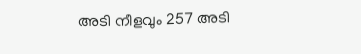അടി നീളവും 257 അടി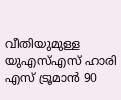വീതിയുമുള്ള യുഎസ്എസ് ഹാരി എസ് ട്രൂമാൻ 90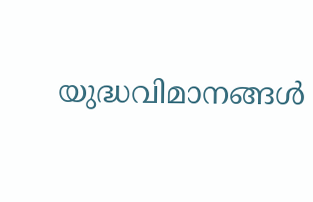യുദ്ധവിമാനങ്ങൾ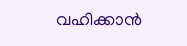വഹിക്കാൻ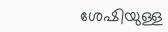ശേഷിയുള്ള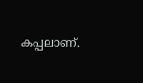കപ്പലാണ്.